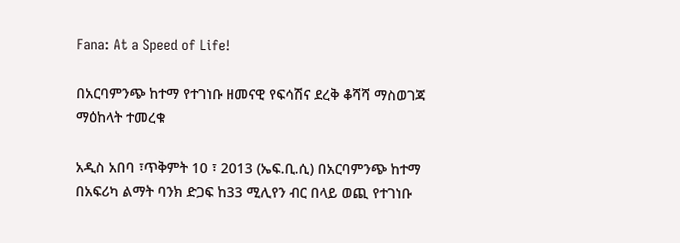Fana: At a Speed of Life!

በአርባምንጭ ከተማ የተገነቡ ዘመናዊ የፍሳሽና ደረቅ ቆሻሻ ማስወገጃ ማዕከላት ተመረቁ

አዲስ አበባ ፣ጥቅምት 10 ፣ 2013 (ኤፍ.ቢ.ሲ) በአርባምንጭ ከተማ በአፍሪካ ልማት ባንክ ድጋፍ ከ33 ሚሊየን ብር በላይ ወጪ የተገነቡ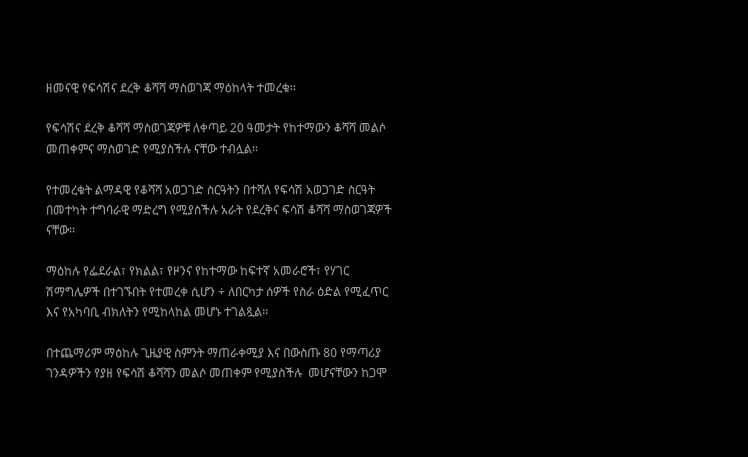ዘመናዊ የፍሳሽና ደረቅ ቆሻሻ ማስወገጃ ማዕከላት ተመረቁ፡፡

የፍሳሽና ደረቅ ቆሻሻ ማስወገጃዎቹ ለቀጣይ 20 ዓመታት የከተማውን ቆሻሻ መልሶ መጠቀምና ማስወገድ የሚያስችሉ ናቸው ተብሏል፡፡

የተመረቁት ልማዳዊ የቆሻሻ አወጋገድ ስርዓትን በተሻለ የፍሳሽ አወጋገድ ስርዓት በመተካት ተግባራዊ ማድረግ የሚያስችሉ አራት የደረቅና ፍሳሽ ቆሻሻ ማስወገጃዎች ናቸው፡፡

ማዕከሉ የፌደራል፣ የክልል፣ የዞንና የከተማው ከፍተኛ አመራሮች፣ የሃገር ሽማግሌዎች በተገኙበት የተመረቀ ሲሆን ÷ ለበርካታ ሰዎች የስራ ዕድል የሚፈጥር እና የአካባቢ ብክለትን የሚከላከል መሆኑ ተገልጿል፡፡

በተጨማሪም ማዕከሉ ጊዜያዊ ስምንት ማጠራቀሚያ እና በውስጡ 80 የማጣሪያ ገንዳዎችን የያዘ የፍሳሽ ቆሻሻን መልሶ መጠቀም የሚያስችሉ  መሆናቸውን ከጋሞ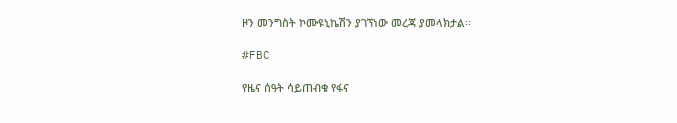ዞን መንግስት ኮሙዩኒኬሽን ያገኘነው መረጃ ያመላክታል፡፡

#FBC

የዜና ሰዓት ሳይጠብቁ የፋና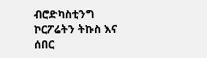ብሮድካስቲንግ ኮርፖሬትን ትኩስ እና ሰበር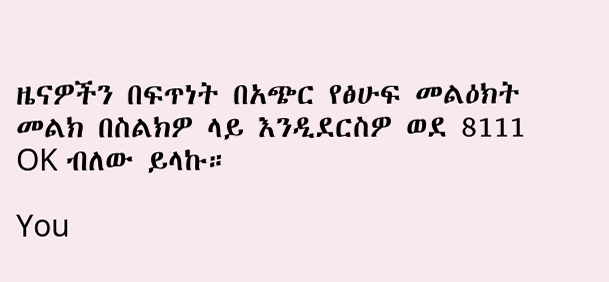ዜናዎችን በፍጥነት በአጭር የፅሁፍ መልዕክት መልክ በስልክዎ ላይ እንዲደርስዎ ወደ 8111 OK ብለው ይላኩ።

You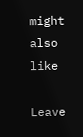might also like

Leave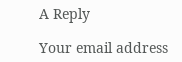A Reply

Your email address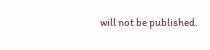will not be published.